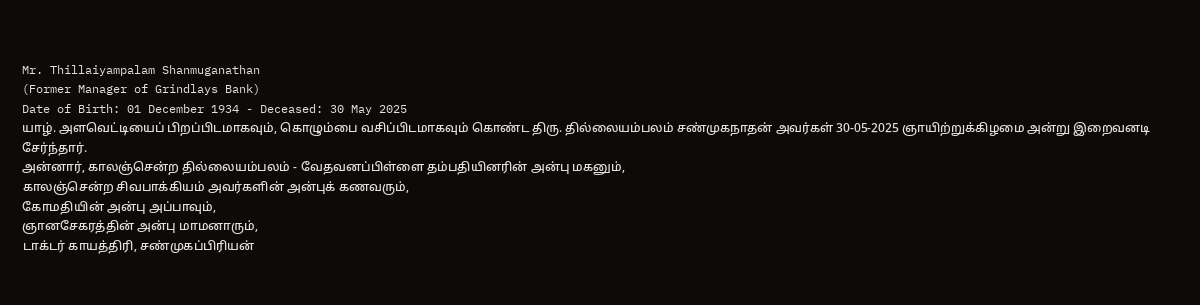Mr. Thillaiyampalam Shanmuganathan
(Former Manager of Grindlays Bank)
Date of Birth: 01 December 1934 - Deceased: 30 May 2025
யாழ். அளவெட்டியைப் பிறப்பிடமாகவும், கொழும்பை வசிப்பிடமாகவும் கொண்ட திரு. தில்லையம்பலம் சண்முகநாதன் அவர்கள் 30-05-2025 ஞாயிற்றுக்கிழமை அன்று இறைவனடி சேர்ந்தார்.
அன்னார், காலஞ்சென்ற தில்லையம்பலம் - வேதவனப்பிள்ளை தம்பதியினரின் அன்பு மகனும்,
காலஞ்சென்ற சிவபாக்கியம் அவர்களின் அன்புக் கணவரும்,
கோமதியின் அன்பு அப்பாவும்,
ஞானசேகரத்தின் அன்பு மாமனாரும்,
டாக்டர் காயத்திரி, சண்முகப்பிரியன்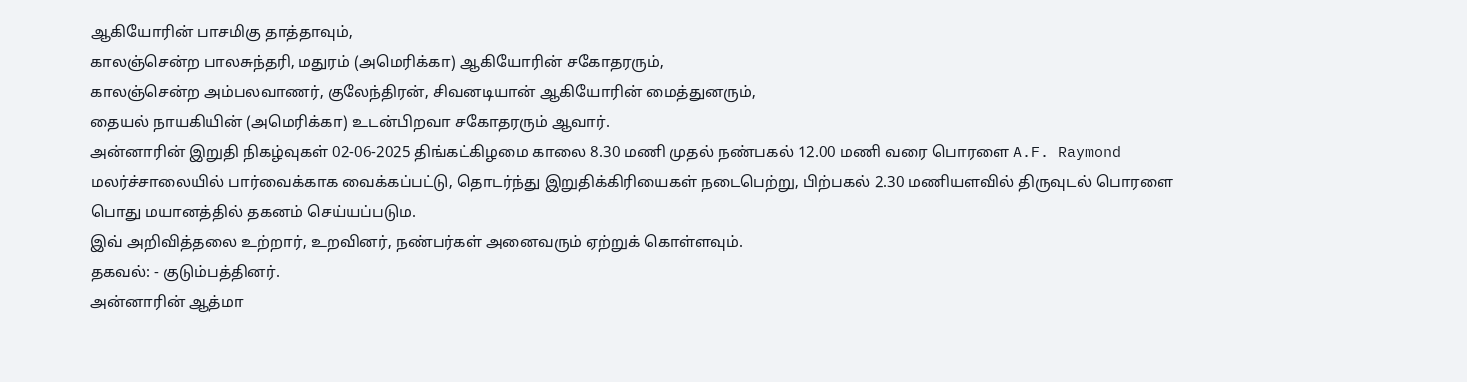ஆகியோரின் பாசமிகு தாத்தாவும்,
காலஞ்சென்ற பாலசுந்தரி, மதுரம் (அமெரிக்கா) ஆகியோரின் சகோதரரும்,
காலஞ்சென்ற அம்பலவாணர், குலேந்திரன், சிவனடியான் ஆகியோரின் மைத்துனரும்,
தையல் நாயகியின் (அமெரிக்கா) உடன்பிறவா சகோதரரும் ஆவார்.
அன்னாரின் இறுதி நிகழ்வுகள் 02-06-2025 திங்கட்கிழமை காலை 8.30 மணி முதல் நண்பகல் 12.00 மணி வரை பொரளை A.F. Raymond மலர்ச்சாலையில் பார்வைக்காக வைக்கப்பட்டு, தொடர்ந்து இறுதிக்கிரியைகள் நடைபெற்று, பிற்பகல் 2.30 மணியளவில் திருவுடல் பொரளை பொது மயானத்தில் தகனம் செய்யப்படும.
இவ் அறிவித்தலை உற்றார், உறவினர், நண்பர்கள் அனைவரும் ஏற்றுக் கொள்ளவும்.
தகவல்: - குடும்பத்தினர்.
அன்னாரின் ஆத்மா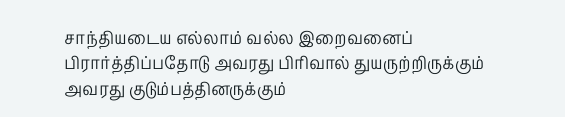சாந்தியடைய எல்லாம் வல்ல இறைவனைப் பிரார்த்திப்பதோடு அவரது பிரிவால் துயருற்றிருக்கும் அவரது குடும்பத்தினருக்கும்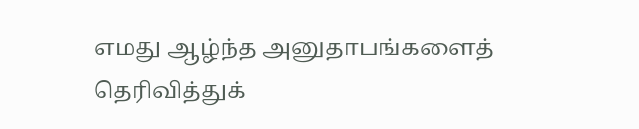எமது ஆழ்ந்த அனுதாபங்களைத் தெரிவித்துக்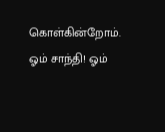கொள்கின்றோம்.
ஓம் சாந்தி! ஓம்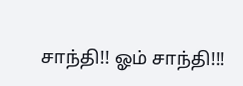சாந்தி!! ஓம் சாந்தி!!!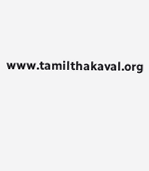www.tamilthakaval.org